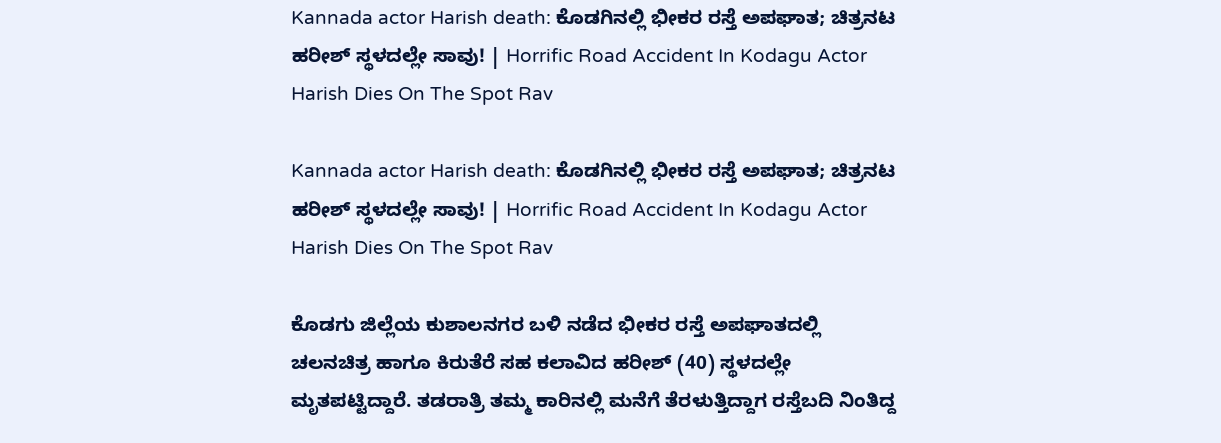Kannada actor Harish death: ಕೊಡಗಿನಲ್ಲಿ ಭೀಕರ ರಸ್ತೆ ಅಪಘಾತ; ಚಿತ್ರನಟ ಹರೀಶ್ ಸ್ಥಳದಲ್ಲೇ ಸಾವು! | Horrific Road Accident In Kodagu Actor Harish Dies On The Spot Rav

Kannada actor Harish death: ಕೊಡಗಿನಲ್ಲಿ ಭೀಕರ ರಸ್ತೆ ಅಪಘಾತ; ಚಿತ್ರನಟ ಹರೀಶ್ ಸ್ಥಳದಲ್ಲೇ ಸಾವು! | Horrific Road Accident In Kodagu Actor Harish Dies On The Spot Rav

ಕೊಡಗು ಜಿಲ್ಲೆಯ ಕುಶಾಲನಗರ ಬಳಿ ನಡೆದ ಭೀಕರ ರಸ್ತೆ ಅಪಘಾತದಲ್ಲಿ ಚಲನಚಿತ್ರ ಹಾಗೂ ಕಿರುತೆರೆ ಸಹ ಕಲಾವಿದ ಹರೀಶ್ (40) ಸ್ಥಳದಲ್ಲೇ ಮೃತಪಟ್ಟಿದ್ದಾರೆ. ತಡರಾತ್ರಿ ತಮ್ಮ ಕಾರಿನಲ್ಲಿ ಮನೆಗೆ ತೆರಳುತ್ತಿದ್ದಾಗ ರಸ್ತೆಬದಿ ನಿಂತಿದ್ದ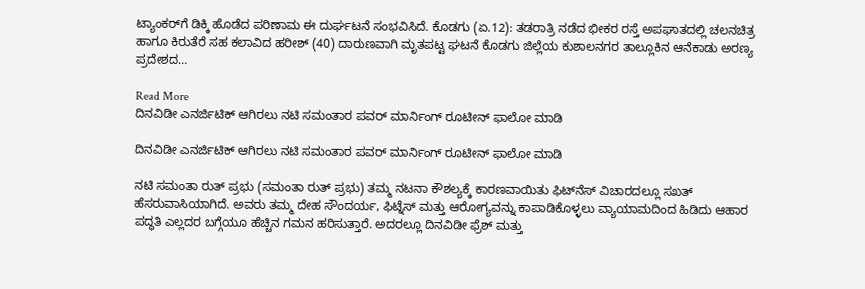ಟ್ಯಾಂಕರ್‌ಗೆ ಡಿಕ್ಕಿ ಹೊಡೆದ ಪರಿಣಾಮ ಈ ದುರ್ಘಟನೆ ಸಂಭವಿಸಿದೆ. ಕೊಡಗು (ಏ.12): ತಡರಾತ್ರಿ ನಡೆದ ಭೀಕರ ರಸ್ತೆ ಅಪಘಾತದಲ್ಲಿ ಚಲನಚಿತ್ರ ಹಾಗೂ ಕಿರುತೆರೆ ಸಹ ಕಲಾವಿದ ಹರೀಶ್ (40) ದಾರುಣವಾಗಿ ಮೃತಪಟ್ಟ ಘಟನೆ ಕೊಡಗು ಜಿಲ್ಲೆಯ ಕುಶಾಲನಗರ ತಾಲ್ಲೂಕಿನ ಆನೆಕಾಡು ಅರಣ್ಯ ಪ್ರದೇಶದ…

Read More
ದಿನವಿಡೀ ಎನರ್ಜಿಟಿಕ್‌ ಆಗಿರಲು ನಟಿ ಸಮಂತಾರ ಪವರ್‌ ಮಾರ್ನಿಂಗ್‌ ರೂಟೀನ್‌ ಫಾಲೋ ಮಾಡಿ

ದಿನವಿಡೀ ಎನರ್ಜಿಟಿಕ್‌ ಆಗಿರಲು ನಟಿ ಸಮಂತಾರ ಪವರ್‌ ಮಾರ್ನಿಂಗ್‌ ರೂಟೀನ್‌ ಫಾಲೋ ಮಾಡಿ

ನಟಿ ಸಮಂತಾ ರುತ್ ಪ್ರಭು (ಸಮಂತಾ ರುತ್ ಪ್ರಭು) ತಮ್ಮ ನಟನಾ ಕೌಶಲ್ಯಕ್ಕೆ ಕಾರಣವಾಯಿತು ಫಿಟ್‌ನೆಸ್‌ ವಿಚಾರದಲ್ಲೂ ಸಖತ್‌ ಹೆಸರುವಾಸಿಯಾಗಿದೆ. ಅವರು ತಮ್ಮ ದೇಹ ಸೌಂದರ್ಯ, ಫಿಟ್ನೆಸ್ ಮತ್ತು ಆರೋಗ್ಯವನ್ನು ಕಾಪಾಡಿಕೊಳ್ಳಲು ವ್ಯಾಯಾಮದಿಂದ ಹಿಡಿದು ಆಹಾರ ಪದ್ಧತಿ ಎಲ್ಲದರ ಬಗ್ಗೆಯೂ ಹೆಚ್ಚಿನ ಗಮನ ಹರಿಸುತ್ತಾರೆ. ಅದರಲ್ಲೂ ದಿನವಿಡೀ ಫ್ರೆಶ್‌ ಮತ್ತು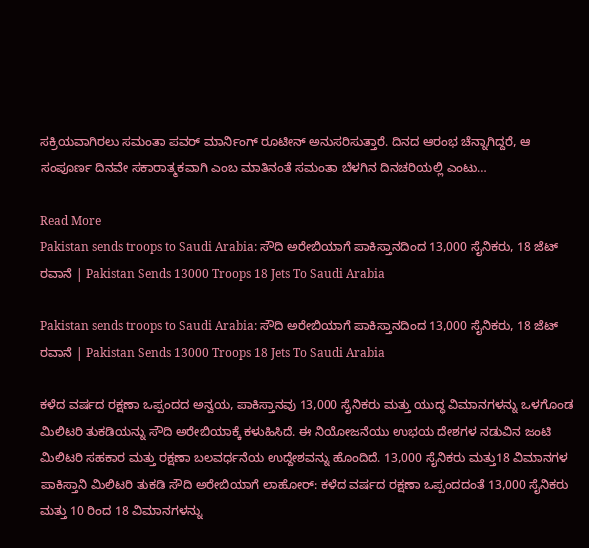ಸಕ್ರಿಯವಾಗಿರಲು ಸಮಂತಾ ಪವರ್‌ ಮಾರ್ನಿಂಗ್‌ ರೂಟೀನ್ ಅನುಸರಿಸುತ್ತಾರೆ. ದಿನದ ಆರಂಭ ಚೆನ್ನಾಗಿದ್ದರೆ, ಆ ಸಂಪೂರ್ಣ ದಿನವೇ ಸಕಾರಾತ್ಮಕವಾಗಿ ಎಂಬ ಮಾತಿನಂತೆ ಸಮಂತಾ ಬೆಳಗಿನ ದಿನಚರಿಯಲ್ಲಿ ಎಂಟು…

Read More
Pakistan sends troops to Saudi Arabia: ಸೌದಿ ಅರೇಬಿಯಾಗೆ ಪಾಕಿಸ್ತಾನದಿಂದ 13,000 ಸೈನಿಕರು, 18 ಜೆಟ್ ರವಾನೆ | Pakistan Sends 13000 Troops 18 Jets To Saudi Arabia

Pakistan sends troops to Saudi Arabia: ಸೌದಿ ಅರೇಬಿಯಾಗೆ ಪಾಕಿಸ್ತಾನದಿಂದ 13,000 ಸೈನಿಕರು, 18 ಜೆಟ್ ರವಾನೆ | Pakistan Sends 13000 Troops 18 Jets To Saudi Arabia

ಕಳೆದ ವರ್ಷದ ರಕ್ಷಣಾ ಒಪ್ಪಂದದ ಅನ್ವಯ, ಪಾಕಿಸ್ತಾನವು 13,000 ಸೈನಿಕರು ಮತ್ತು ಯುದ್ಧ ವಿಮಾನಗಳನ್ನು ಒಳಗೊಂಡ ಮಿಲಿಟರಿ ತುಕಡಿಯನ್ನು ಸೌದಿ ಅರೇಬಿಯಾಕ್ಕೆ ಕಳುಹಿಸಿದೆ. ಈ ನಿಯೋಜನೆಯು ಉಭಯ ದೇಶಗಳ ನಡುವಿನ ಜಂಟಿ ಮಿಲಿಟರಿ ಸಹಕಾರ ಮತ್ತು ರಕ್ಷಣಾ ಬಲವರ್ಧನೆಯ ಉದ್ದೇಶವನ್ನು ಹೊಂದಿದೆ. 13,000 ಸೈನಿಕರು ಮತ್ತು18 ವಿಮಾನಗಳ ಪಾಕಿಸ್ತಾನಿ ಮಿಲಿಟರಿ ತುಕಡಿ ಸೌದಿ ಅರೇಬಿಯಾಗೆ ಲಾಹೋರ್: ಕಳೆದ ವರ್ಷದ ರಕ್ಷಣಾ ಒಪ್ಪಂದದಂತೆ 13,000 ಸೈನಿಕರು ಮತ್ತು 10 ರಿಂದ 18 ವಿಮಾನಗಳನ್ನು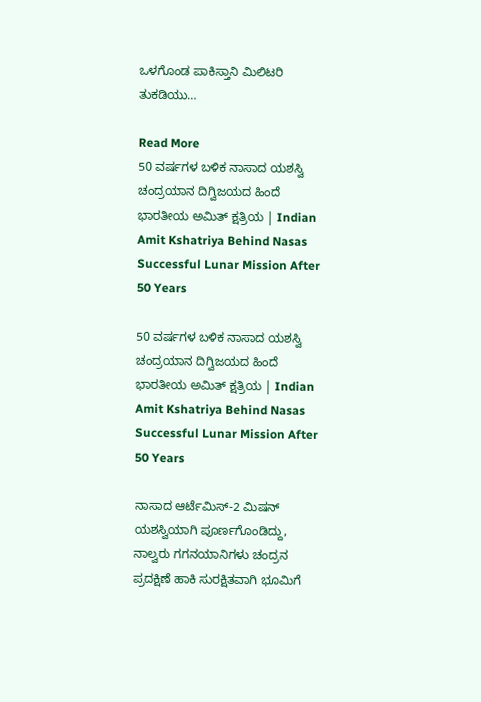ಒಳಗೊಂಡ ಪಾಕಿಸ್ತಾನಿ ಮಿಲಿಟರಿ ತುಕಡಿಯು…

Read More
50 ವರ್ಷಗಳ ಬಳಿಕ ನಾಸಾದ ಯಶಸ್ವಿ ಚಂದ್ರಯಾನ ದಿಗ್ವಿಜಯದ ಹಿಂದೆ ಭಾರತೀಯ ಅಮಿತ್ ಕ್ಷತ್ರಿಯ | Indian Amit Kshatriya Behind Nasas Successful Lunar Mission After 50 Years

50 ವರ್ಷಗಳ ಬಳಿಕ ನಾಸಾದ ಯಶಸ್ವಿ ಚಂದ್ರಯಾನ ದಿಗ್ವಿಜಯದ ಹಿಂದೆ ಭಾರತೀಯ ಅಮಿತ್ ಕ್ಷತ್ರಿಯ | Indian Amit Kshatriya Behind Nasas Successful Lunar Mission After 50 Years

ನಾಸಾದ ಆರ್ಟೆಮಿಸ್-2 ಮಿಷನ್ ಯಶಸ್ವಿಯಾಗಿ ಪೂರ್ಣಗೊಂಡಿದ್ದು, ನಾಲ್ವರು ಗಗನಯಾನಿಗಳು ಚಂದ್ರನ ಪ್ರದಕ್ಷಿಣೆ ಹಾಕಿ ಸುರಕ್ಷಿತವಾಗಿ ಭೂಮಿಗೆ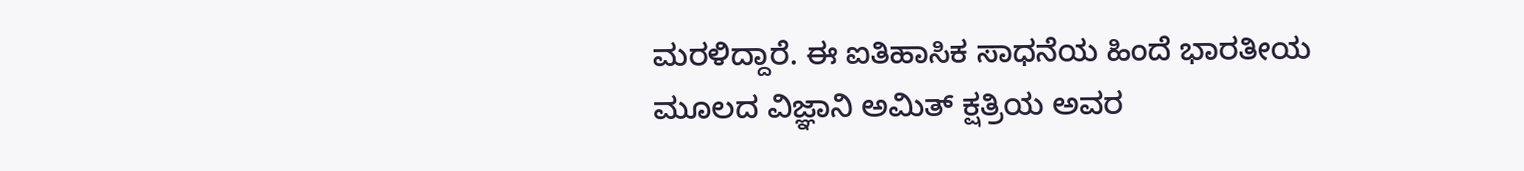ಮರಳಿದ್ದಾರೆ. ಈ ಐತಿಹಾಸಿಕ ಸಾಧನೆಯ ಹಿಂದೆ ಭಾರತೀಯ ಮೂಲದ ವಿಜ್ಞಾನಿ ಅಮಿತ್ ಕ್ಷತ್ರಿಯ ಅವರ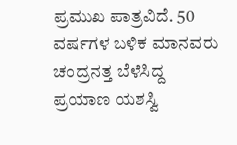ಪ್ರಮುಖ ಪಾತ್ರವಿದೆ. 50 ವರ್ಷಗಳ ಬಳಿಕ ಮಾನವರು ಚಂದ್ರನತ್ತ ಬೆಳೆಸಿದ್ದ ಪ್ರಯಾಣ ಯಶಸ್ವಿ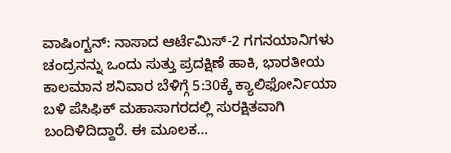ವಾಷಿಂಗ್ಟನ್: ನಾಸಾದ ಆರ್ಟೆಮಿಸ್-2 ಗಗನಯಾನಿಗಳು ಚಂದ್ರನನ್ನು ಒಂದು ಸುತ್ತು ಪ್ರದಕ್ಷಿಣೆ ಹಾಕಿ, ಭಾರತೀಯ ಕಾಲಮಾನ ಶನಿವಾರ ಬೆಳಿಗ್ಗೆ 5:30ಕ್ಕೆ ಕ್ಯಾಲಿಫೋರ್ನಿಯಾ ಬಳಿ ಪೆಸಿಫಿಕ್ ಮಹಾಸಾಗರದಲ್ಲಿ ಸುರಕ್ಷಿತವಾಗಿ ಬಂದಿಳಿದಿದ್ದಾರೆ. ಈ ಮೂಲಕ…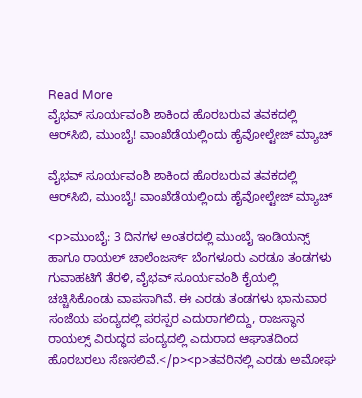Read More
ವೈಭವ್ ಸೂರ್ಯವಂಶಿ ಶಾಕಿಂದ ಹೊರಬರುವ ತವಕದಲ್ಲಿ ಆರ್‌ಸಿಬಿ, ಮುಂಬೈ! ವಾಂಖೆಡೆಯಲ್ಲಿಂದು ಹೈವೋಲ್ಟೇಜ್ ಮ್ಯಾಚ್

ವೈಭವ್ ಸೂರ್ಯವಂಶಿ ಶಾಕಿಂದ ಹೊರಬರುವ ತವಕದಲ್ಲಿ ಆರ್‌ಸಿಬಿ, ಮುಂಬೈ! ವಾಂಖೆಡೆಯಲ್ಲಿಂದು ಹೈವೋಲ್ಟೇಜ್ ಮ್ಯಾಚ್

<p>ಮುಂಬೈ: 3 ದಿನಗಳ ಅಂತರದಲ್ಲಿ ಮುಂಬೈ ಇಂಡಿಯನ್ಸ್‌ ಹಾಗೂ ರಾಯಲ್‌ ಚಾಲೆಂಜರ್ಸ್‌ ಬೆಂಗಳೂರು ಎರಡೂ ತಂಡಗಳು ಗುವಾಹಟಿಗೆ ತೆರಳಿ, ವೈಭವ್‌ ಸೂರ್ಯವಂಶಿ ಕೈಯಲ್ಲಿ ಚಚ್ಚಿಸಿಕೊಂಡು ವಾಪಸಾಗಿವೆ. ಈ ಎರಡು ತಂಡಗಳು ಭಾನುವಾರ ಸಂಜೆಯ ಪಂದ್ಯದಲ್ಲಿ ಪರಸ್ಪರ ಎದುರಾಗಲಿದ್ದು, ರಾಜಸ್ಥಾನ ರಾಯಲ್ಸ್‌ ವಿರುದ್ಧದ ಪಂದ್ಯದಲ್ಲಿ ಎದುರಾದ ಆಘಾತದಿಂದ ಹೊರಬರಲು ಸೆಣಸಲಿವೆ.</p><p>ತವರಿನಲ್ಲಿ ಎರಡು ಅಮೋಘ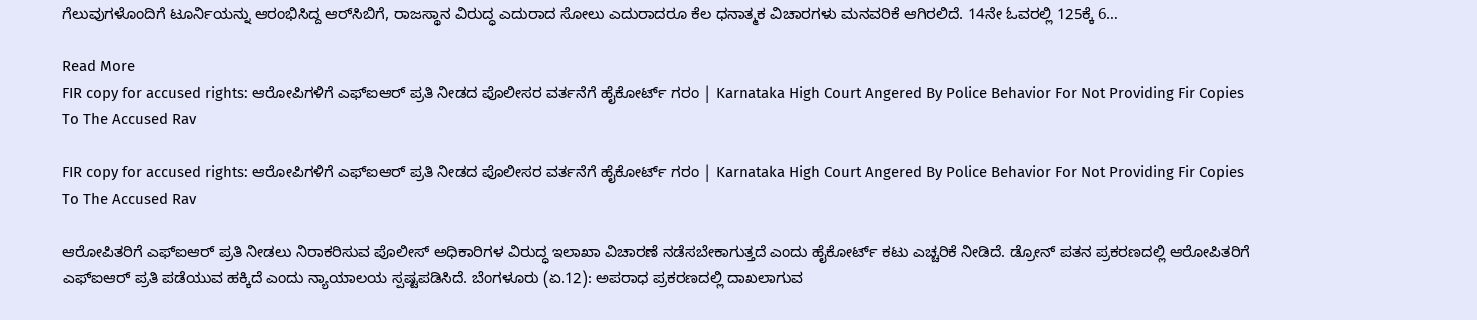ಗೆಲುವುಗಳೊಂದಿಗೆ ಟೂರ್ನಿಯನ್ನು ಆರಂಭಿಸಿದ್ದ ಆರ್‌ಸಿಬಿಗೆ, ರಾಜಸ್ಥಾನ ವಿರುದ್ಧ ಎದುರಾದ ಸೋಲು ಎದುರಾದರೂ ಕೆಲ ಧನಾತ್ಮಕ ವಿಚಾರಗಳು ಮನವರಿಕೆ ಆಗಿರಲಿದೆ. 14ನೇ ಓವರಲ್ಲಿ 125ಕ್ಕೆ 6…

Read More
FIR copy for accused rights: ಆರೋಪಿಗಳಿಗೆ ಎಫ್‌ಐಆರ್‌ ಪ್ರತಿ ನೀಡದ ಪೊಲೀಸರ ವರ್ತನೆಗೆ ಹೈಕೋರ್ಟ್‌ ಗರಂ | Karnataka High Court Angered By Police Behavior For Not Providing Fir Copies To The Accused Rav

FIR copy for accused rights: ಆರೋಪಿಗಳಿಗೆ ಎಫ್‌ಐಆರ್‌ ಪ್ರತಿ ನೀಡದ ಪೊಲೀಸರ ವರ್ತನೆಗೆ ಹೈಕೋರ್ಟ್‌ ಗರಂ | Karnataka High Court Angered By Police Behavior For Not Providing Fir Copies To The Accused Rav

ಆರೋಪಿತರಿಗೆ ಎಫ್ಐಆರ್ ಪ್ರತಿ ನೀಡಲು ನಿರಾಕರಿಸುವ ಪೊಲೀಸ್ ಅಧಿಕಾರಿಗಳ ವಿರುದ್ಧ ಇಲಾಖಾ ವಿಚಾರಣೆ ನಡೆಸಬೇಕಾಗುತ್ತದೆ ಎಂದು ಹೈಕೋರ್ಟ್ ಕಟು ಎಚ್ಚರಿಕೆ ನೀಡಿದೆ. ಡ್ರೋನ್ ಪತನ ಪ್ರಕರಣದಲ್ಲಿ ಆರೋಪಿತರಿಗೆ ಎಫ್ಐಆರ್ ಪ್ರತಿ ಪಡೆಯುವ ಹಕ್ಕಿದೆ ಎಂದು ನ್ಯಾಯಾಲಯ ಸ್ಪಷ್ಟಪಡಿಸಿದೆ. ಬೆಂಗಳೂರು (ಏ.12): ಅಪರಾಧ ಪ್ರಕರಣದಲ್ಲಿ ದಾಖಲಾಗುವ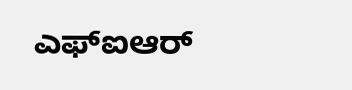ಎಫ್ಐಆರ್‌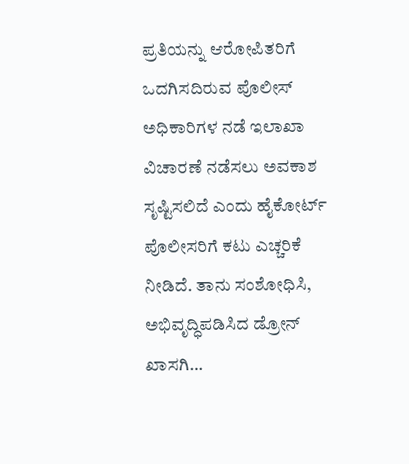ಪ್ರತಿಯನ್ನು ಆರೋಪಿತರಿಗೆ ಒದಗಿಸದಿರುವ ಪೊಲೀಸ್‌ ಅಧಿಕಾರಿಗಳ ನಡೆ ಇಲಾಖಾ ವಿಚಾರಣೆ ನಡೆಸಲು ಅವಕಾಶ ಸೃಷ್ಟಿಸಲಿದೆ ಎಂದು ಹೈಕೋರ್ಟ್ ಪೊಲೀಸರಿಗೆ ಕಟು ಎಚ್ಚರಿಕೆ ನೀಡಿದೆ. ತಾನು ಸಂಶೋಧಿಸಿ, ಅಭಿವೃದ್ಧಿಪಡಿಸಿದ ಡ್ರೋನ್‌ ಖಾಸಗಿ…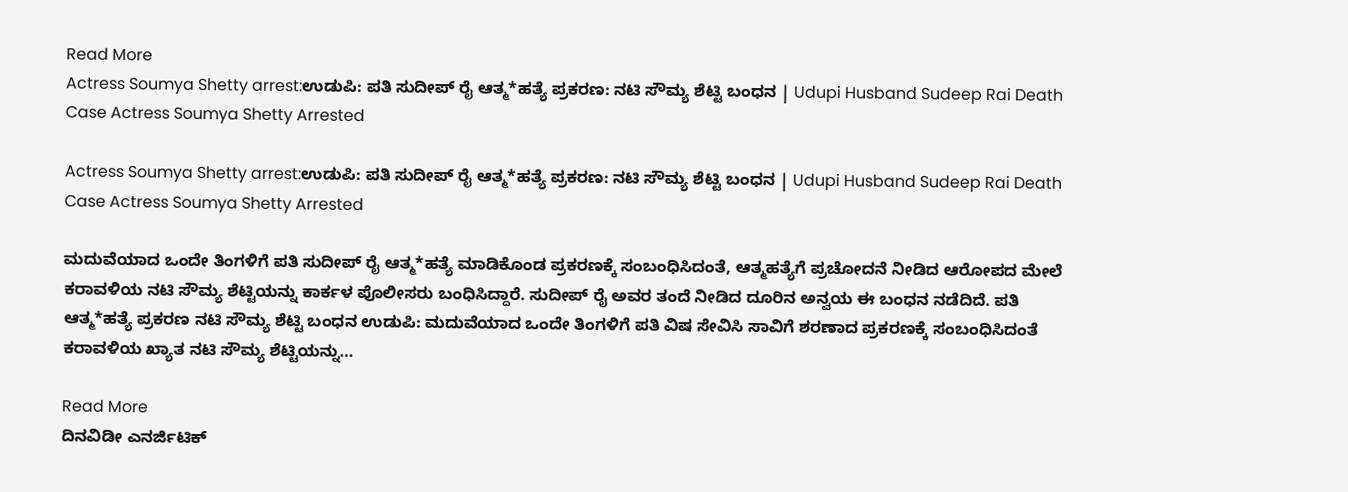Read More
Actress Soumya Shetty arrest:ಉಡುಪಿ: ಪತಿ ಸುದೀಪ್ ರೈ ಆತ್ಮ*ಹತ್ಯೆ ಪ್ರಕರಣ: ನಟಿ ಸೌಮ್ಯ ಶೆಟ್ಟಿ ಬಂಧನ | Udupi Husband Sudeep Rai Death Case Actress Soumya Shetty Arrested

Actress Soumya Shetty arrest:ಉಡುಪಿ: ಪತಿ ಸುದೀಪ್ ರೈ ಆತ್ಮ*ಹತ್ಯೆ ಪ್ರಕರಣ: ನಟಿ ಸೌಮ್ಯ ಶೆಟ್ಟಿ ಬಂಧನ | Udupi Husband Sudeep Rai Death Case Actress Soumya Shetty Arrested

ಮದುವೆಯಾದ ಒಂದೇ ತಿಂಗಳಿಗೆ ಪತಿ ಸುದೀಪ್ ರೈ ಆತ್ಮ*ಹತ್ಯೆ ಮಾಡಿಕೊಂಡ ಪ್ರಕರಣಕ್ಕೆ ಸಂಬಂಧಿಸಿದಂತೆ, ಆತ್ಮಹತ್ಯೆಗೆ ಪ್ರಚೋದನೆ ನೀಡಿದ ಆರೋಪದ ಮೇಲೆ ಕರಾವಳಿಯ ನಟಿ ಸೌಮ್ಯ ಶೆಟ್ಟಿಯನ್ನು ಕಾರ್ಕಳ ಪೊಲೀಸರು ಬಂಧಿಸಿದ್ದಾರೆ. ಸುದೀಪ್ ರೈ ಅವರ ತಂದೆ ನೀಡಿದ ದೂರಿನ ಅನ್ವಯ ಈ ಬಂಧನ ನಡೆದಿದೆ. ಪತಿ ಆತ್ಮ*ಹತ್ಯೆ ಪ್ರಕರಣ ನಟಿ ಸೌಮ್ಯ ಶೆಟ್ಟಿ ಬಂಧನ ಉಡುಪಿ: ಮದುವೆಯಾದ ಒಂದೇ ತಿಂಗಳಿಗೆ ಪತಿ ವಿಷ ಸೇವಿಸಿ ಸಾವಿಗೆ ಶರಣಾದ ಪ್ರಕರಣಕ್ಕೆ ಸಂಬಂಧಿಸಿದಂತೆ ಕರಾವಳಿಯ ಖ್ಯಾತ ನಟಿ ಸೌಮ್ಯ ಶೆಟ್ಟಿಯನ್ನು…

Read More
ದಿನವಿಡೀ ಎನರ್ಜಿಟಿಕ್‌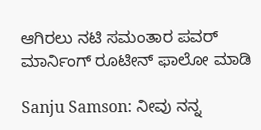ಆಗಿರಲು ನಟಿ ಸಮಂತಾರ ಪವರ್‌ ಮಾರ್ನಿಂಗ್‌ ರೂಟೀನ್‌ ಫಾಲೋ ಮಾಡಿ

Sanju Samson: ನೀವು ನನ್ನ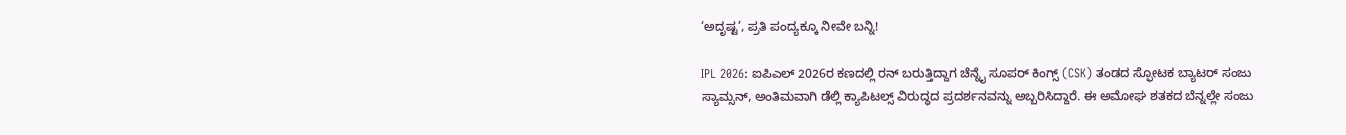‘ಅದೃಷ್ಟ’, ಪ್ರತಿ ಪಂದ್ಯಕ್ಕೂ ನೀವೇ ಬನ್ನಿ!

IPL 2026: ಐಪಿಎಲ್ 2026ರ ಕಣದಲ್ಲಿ ರನ್ ಬರುತ್ತಿದ್ದಾಗ ಚೆನ್ನೈ ಸೂಪರ್ ಕಿಂಗ್ಸ್ (CSK) ತಂಡದ ಸ್ಫೋಟಕ ಬ್ಯಾಟರ್ ಸಂಜು ಸ್ಯಾಮ್ಸನ್, ಅಂತಿಮವಾಗಿ ಡೆಲ್ಲಿ ಕ್ಯಾಪಿಟಲ್ಸ್ ವಿರುದ್ಧದ ಪ್ರದರ್ಶನವನ್ನು ಅಬ್ಬರಿಸಿದ್ದಾರೆ. ಈ ಅಮೋಘ ಶತಕದ ಬೆನ್ನಲ್ಲೇ ಸಂಜು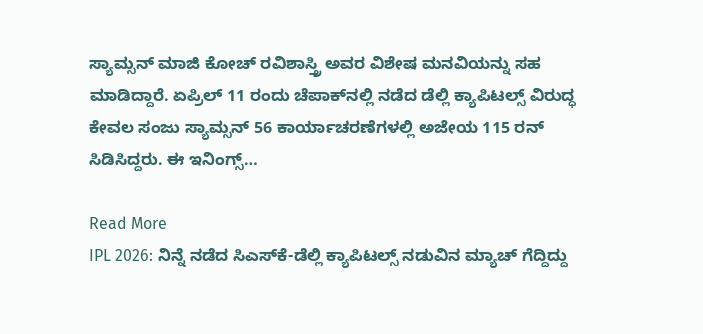ಸ್ಯಾಮ್ಸನ್ ಮಾಜಿ ಕೋಚ್ ರವಿಶಾಸ್ತ್ರಿ ಅವರ ವಿಶೇಷ ಮನವಿಯನ್ನು ಸಹ ಮಾಡಿದ್ದಾರೆ. ಏಪ್ರಿಲ್ 11 ರಂದು ಚೆಪಾಕ್‌ನಲ್ಲಿ ನಡೆದ ಡೆಲ್ಲಿ ಕ್ಯಾಪಿಟಲ್ಸ್ ವಿರುದ್ಧ ಕೇವಲ ಸಂಜು ಸ್ಯಾಮ್ಸನ್ 56 ಕಾರ್ಯಾಚರಣೆಗಳಲ್ಲಿ ಅಜೇಯ 115 ರನ್ ಸಿಡಿಸಿದ್ದರು. ಈ ಇನಿಂಗ್ಸ್…

Read More
IPL 2026: ನಿನ್ನೆ ನಡೆದ ಸಿಎಸ್‌ಕೆ-ಡೆಲ್ಲಿ ಕ್ಯಾಪಿಟಲ್ಸ್ ನಡುವಿನ ಮ್ಯಾಚ್ ಗೆದ್ದಿದ್ದು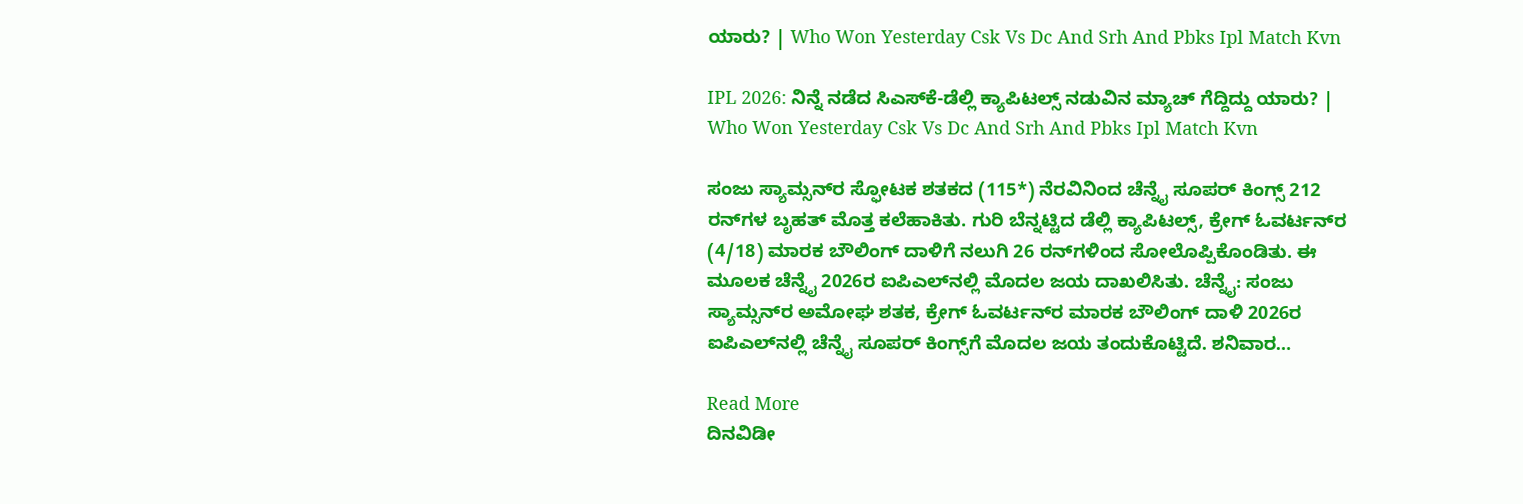ಯಾರು? | Who Won Yesterday Csk Vs Dc And Srh And Pbks Ipl Match Kvn

IPL 2026: ನಿನ್ನೆ ನಡೆದ ಸಿಎಸ್‌ಕೆ-ಡೆಲ್ಲಿ ಕ್ಯಾಪಿಟಲ್ಸ್ ನಡುವಿನ ಮ್ಯಾಚ್ ಗೆದ್ದಿದ್ದು ಯಾರು? | Who Won Yesterday Csk Vs Dc And Srh And Pbks Ipl Match Kvn

ಸಂಜು ಸ್ಯಾಮ್ಸನ್‌ರ ಸ್ಫೋಟಕ ಶತಕದ (115*) ನೆರವಿನಿಂದ ಚೆನ್ನೈ ಸೂಪರ್‌ ಕಿಂಗ್ಸ್‌ 212 ರನ್‌ಗಳ ಬೃಹತ್ ಮೊತ್ತ ಕಲೆಹಾಕಿತು. ಗುರಿ ಬೆನ್ನಟ್ಟಿದ ಡೆಲ್ಲಿ ಕ್ಯಾಪಿಟಲ್ಸ್‌, ಕ್ರೇಗ್‌ ಓವರ್ಟನ್‌ರ (4/18) ಮಾರಕ ಬೌಲಿಂಗ್ ದಾಳಿಗೆ ನಲುಗಿ 26 ರನ್‌ಗಳಿಂದ ಸೋಲೊಪ್ಪಿಕೊಂಡಿತು. ಈ ಮೂಲಕ ಚೆನ್ನೈ 2026ರ ಐಪಿಎಲ್‌ನಲ್ಲಿ ಮೊದಲ ಜಯ ದಾಖಲಿಸಿತು. ಚೆನ್ನೈ: ಸಂಜು ಸ್ಯಾಮ್ಸನ್‌ರ ಅಮೋಘ ಶತಕ, ಕ್ರೇಗ್‌ ಓವರ್ಟನ್‌ರ ಮಾರಕ ಬೌಲಿಂಗ್‌ ದಾಳಿ 2026ರ ಐಪಿಎಲ್‌ನಲ್ಲಿ ಚೆನ್ನೈ ಸೂಪರ್‌ ಕಿಂಗ್ಸ್‌ಗೆ ಮೊದಲ ಜಯ ತಂದುಕೊಟ್ಟಿದೆ. ಶನಿವಾರ…

Read More
ದಿನವಿಡೀ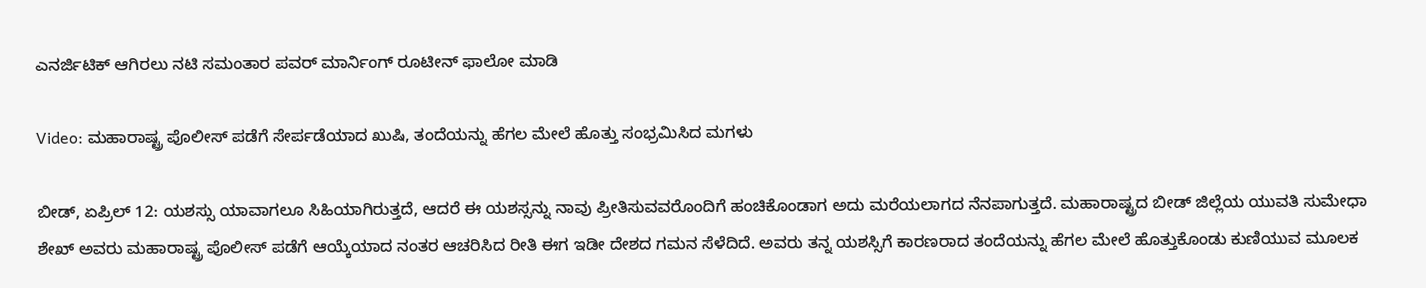ಎನರ್ಜಿಟಿಕ್‌ ಆಗಿರಲು ನಟಿ ಸಮಂತಾರ ಪವರ್‌ ಮಾರ್ನಿಂಗ್‌ ರೂಟೀನ್‌ ಫಾಲೋ ಮಾಡಿ

Video: ಮಹಾರಾಷ್ಟ್ರ ಪೊಲೀಸ್ ಪಡೆಗೆ ಸೇರ್ಪಡೆಯಾದ ಖುಷಿ, ತಂದೆಯನ್ನು ಹೆಗಲ ಮೇಲೆ ಹೊತ್ತು ಸಂಭ್ರಮಿಸಿದ ಮಗಳು

ಬೀಡ್, ಏಪ್ರಿಲ್ 12: ಯಶಸ್ಸು ಯಾವಾಗಲೂ ಸಿಹಿಯಾಗಿರುತ್ತದೆ, ಆದರೆ ಈ ಯಶಸ್ಸನ್ನು ನಾವು ಪ್ರೀತಿಸುವವರೊಂದಿಗೆ ಹಂಚಿಕೊಂಡಾಗ ಅದು ಮರೆಯಲಾಗದ ನೆನಪಾಗುತ್ತದೆ. ಮಹಾರಾಷ್ಟ್ರದ ಬೀಡ್ ಜಿಲ್ಲೆಯ ಯುವತಿ ಸುಮೇಧಾ ಶೇಖ್ ಅವರು ಮಹಾರಾಷ್ಟ್ರ ಪೊಲೀಸ್ ಪಡೆಗೆ ಆಯ್ಕೆಯಾದ ನಂತರ ಆಚರಿಸಿದ ರೀತಿ ಈಗ ಇಡೀ ದೇಶದ ಗಮನ ಸೆಳೆದಿದೆ. ಅವರು ತನ್ನ ಯಶಸ್ಸಿಗೆ ಕಾರಣರಾದ ತಂದೆಯನ್ನು ಹೆಗಲ ಮೇಲೆ ಹೊತ್ತುಕೊಂಡು ಕುಣಿಯುವ ಮೂಲಕ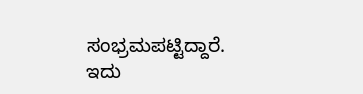ಸಂಭ್ರಮಪಟ್ಟಿದ್ದಾರೆ. ಇದು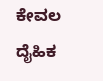ಕೇವಲ ದೈಹಿಕ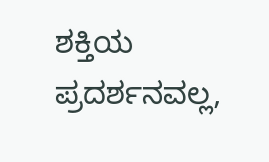ಶಕ್ತಿಯ ಪ್ರದರ್ಶನವಲ್ಲ,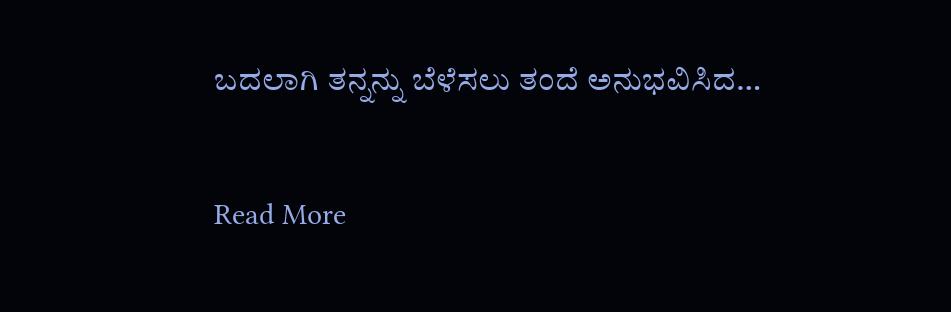ಬದಲಾಗಿ ತನ್ನನ್ನು ಬೆಳೆಸಲು ತಂದೆ ಅನುಭವಿಸಿದ…

Read More